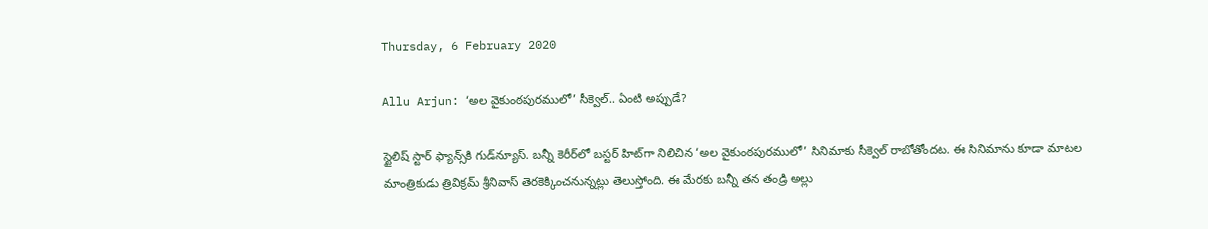Thursday, 6 February 2020

Allu Arjun: ‘అల వైకుంఠపురములో’ సీక్వెల్.. ఏంటి అప్పుడే?

స్టైలిష్ స్టార్ ఫ్యాన్స్‌కి గుడ్‌న్యూస్. బన్నీ కెరీర్‌లో బస్టర్ హిట్‌గా నిలిచిన ‘అల వైకుంఠపురములో’ సినిమాకు సీక్వెల్ రాబోతోందట. ఈ సినిమాను కూడా మాటల మాంత్రికుడు త్రివిక్రమ్ శ్రీనివాస్ తెరకెక్కించనున్నట్లు తెలుస్తోంది. ఈ మేరకు బన్నీ తన తండ్రి అల్లు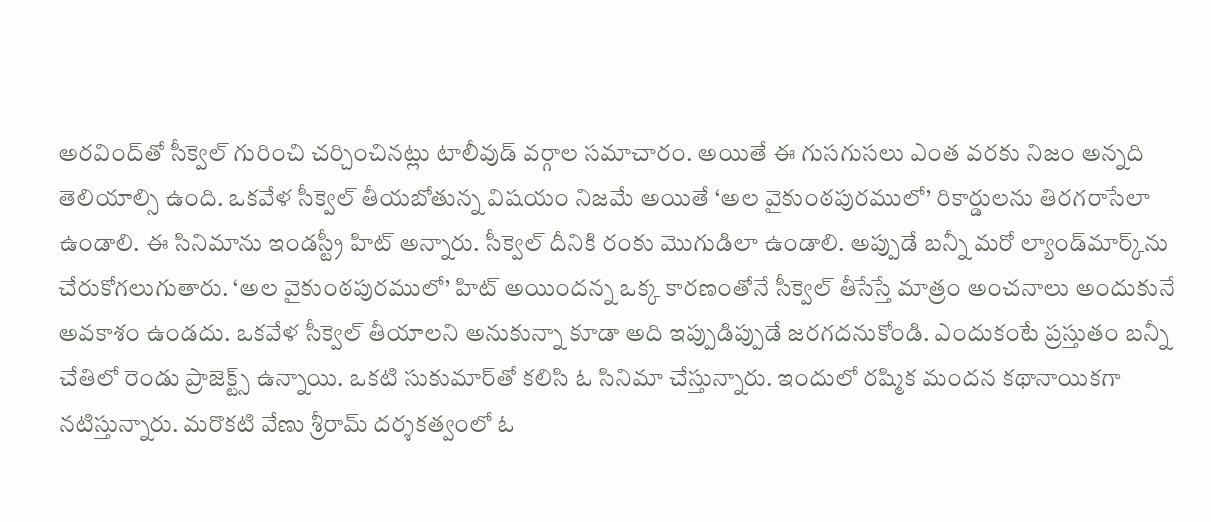అరవింద్‌తో సీక్వెల్ గురించి చర్చించినట్లు టాలీవుడ్ వర్గాల సమాచారం. అయితే ఈ గుసగుసలు ఎంత వరకు నిజం అన్నది తెలియాల్సి ఉంది. ఒకవేళ సీక్వెల్ తీయబోతున్న విషయం నిజమే అయితే ‘అల వైకుంఠపురములో’ రికార్డులను తిరగరాసేలా ఉండాలి. ఈ సినిమాను ఇండస్ట్రీ హిట్ అన్నారు. సీక్వెల్ దీనికి రంకు మొగుడిలా ఉండాలి. అప్పుడే బన్నీ మరో ల్యాండ్‌మార్క్‌ను చేరుకోగలుగుతారు. ‘అల వైకుంఠపురములో’ హిట్ అయిందన్న ఒక్క కారణంతోనే సీక్వెల్ తీసేస్తే మాత్రం అంచనాలు అందుకునే అవకాశం ఉండదు. ఒకవేళ సీక్వెల్ తీయాలని అనుకున్నా కూడా అది ఇప్పుడిప్పుడే జరగదనుకోండి. ఎందుకంటే ప్రస్తుతం బన్నీ చేతిలో రెండు ప్రాజెక్ట్స్ ఉన్నాయి. ఒకటి సుకుమార్‌తో కలిసి ఓ సినిమా చేస్తున్నారు. ఇందులో రష్మిక మందన కథానాయికగా నటిస్తున్నారు. మరొకటి వేణు శ్రీరామ్ దర్శకత్వంలో ఓ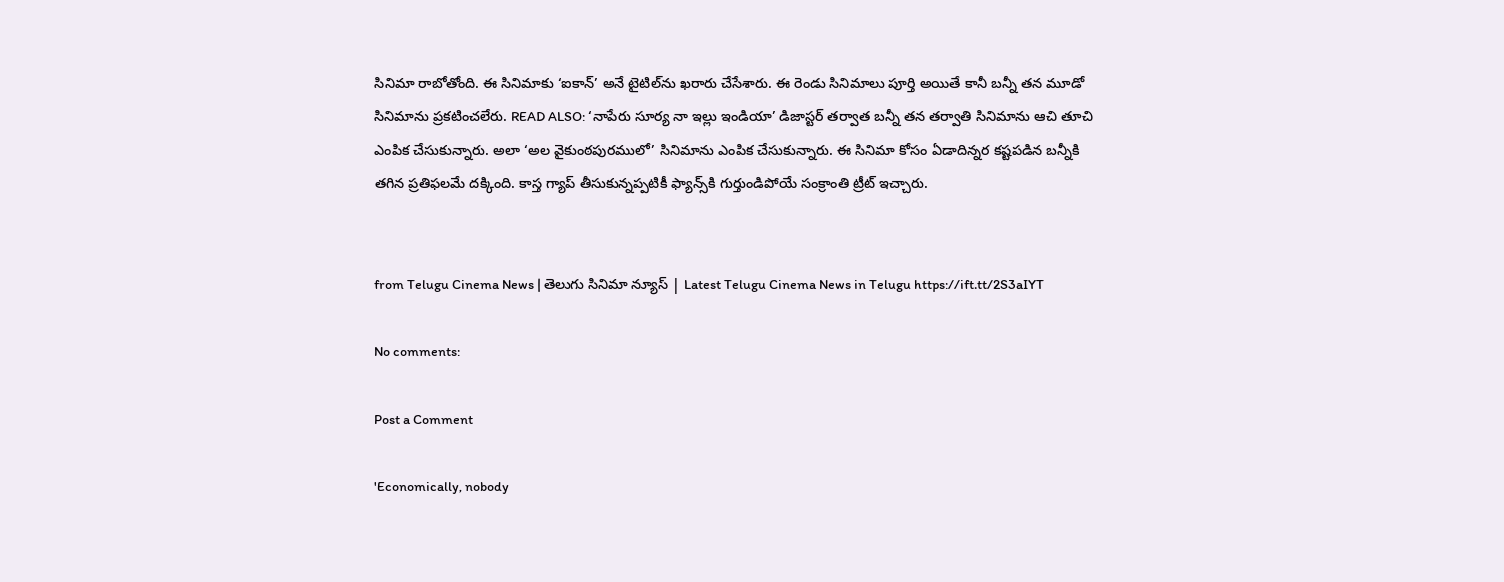సినిమా రాబోతోంది. ఈ సినిమాకు ‘ఐకాన్’ అనే టైటిల్‌ను ఖరారు చేసేశారు. ఈ రెండు సినిమాలు పూర్తి అయితే కానీ బన్నీ తన మూడో సినిమాను ప్రకటించలేరు. READ ALSO: ‘నాపేరు సూర్య నా ఇల్లు ఇండియా’ డిజాస్టర్ తర్వాత బన్నీ తన తర్వాతి సినిమాను ఆచి తూచి ఎంపిక చేసుకున్నారు. అలా ‘అల వైకుంఠపురములో’ సినిమాను ఎంపిక చేసుకున్నారు. ఈ సినిమా కోసం ఏడాదిన్నర కష్టపడిన బన్నీకి తగిన ప్రతిఫలమే దక్కింది. కాస్త గ్యాప్ తీసుకున్నప్పటికీ ఫ్యాన్స్‌కి గుర్తుండిపోయే సంక్రాంతి ట్రీట్ ఇచ్చారు.


from Telugu Cinema News | తెలుగు సినిమా న్యూస్ | Latest Telugu Cinema News in Telugu https://ift.tt/2S3aIYT

No comments:

Post a Comment

'Economically, nobody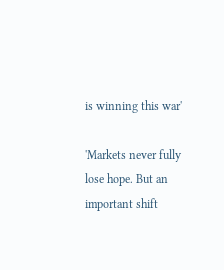is winning this war'

'Markets never fully lose hope. But an important shift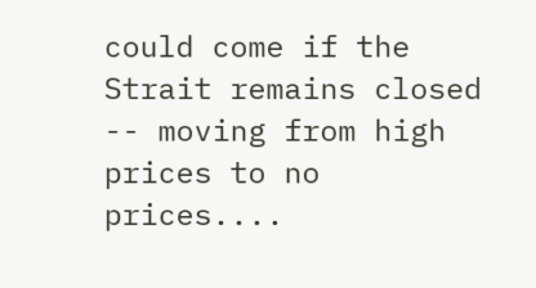could come if the Strait remains closed -- moving from high prices to no prices....